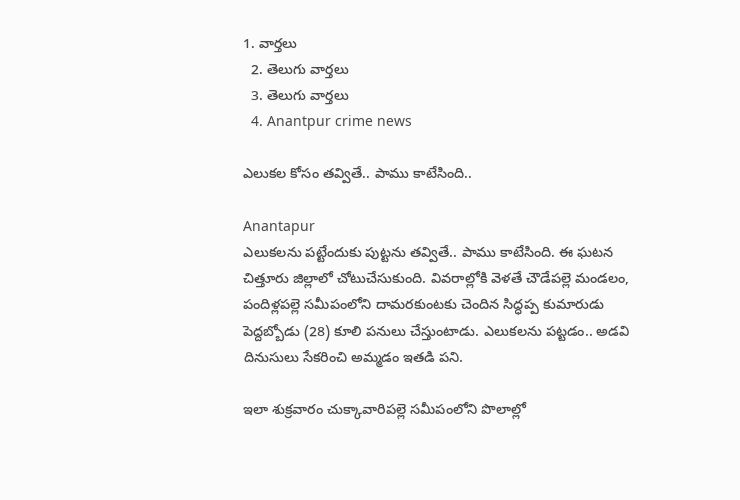1. వార్తలు
  2. తెలుగు వార్తలు
  3. తెలుగు వార్తలు
  4. Anantpur crime news

ఎలుకల కోసం తవ్వితే.. పాము కాటేసింది..

Anantapur
ఎలుకలను పట్టేందుకు పుట్టను తవ్వితే.. పాము కాటేసింది. ఈ ఘటన చిత్తూరు జిల్లాలో చోటుచేసుకుంది. వివరాల్లోకి వెళతే చౌడేపల్లె మండలం, పందిళ్లపల్లె సమీపంలోని దామరకుంటకు చెందిన సిద్ధప్ప కుమారుడు పెద్దబ్బోడు (28) కూలి పనులు చేస్తుంటాడు. ఎలుకలను పట్టడం.. అడవి దినుసులు సేకరించి అమ్మడం ఇతడి పని.

ఇలా శుక్రవారం చుక్కావారిపల్లె సమీపంలోని పొలాల్లో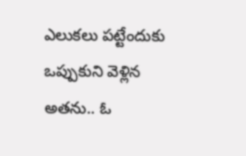ఎలుకలు పట్టేందుకు ఒప్పుకుని వెళ్లిన అతను.. ఓ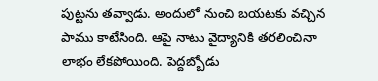పుట్టను తవ్వాడు. అందులో నుంచి బయటకు వచ్చిన పాము కాటేసింది. ఆపై నాటు వైద్యానికి తరలించినా లాభం లేకపోయింది. పెద్దబ్బోడు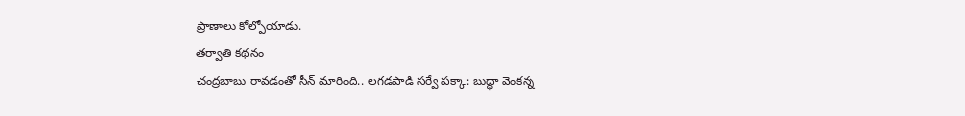ప్రాణాలు కోల్పోయాడు.
తర్వాతి కథనం
చంద్రబాబు రావడంతో సీన్ మారింది.. లగడపాడి సర్వే పక్కా: బుద్ధా వెంకన్న